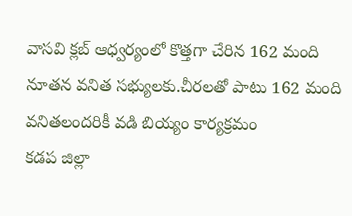వాసవి క్లబ్ ఆధ్వర్యంలో కొత్తగా చేరిన 162 మంది నూతన వనిత సభ్యులకు.చీరలతో పాటు 162 మంది వనితలందరికీ వడి బియ్యం కార్యక్రమం
కడప జిల్లా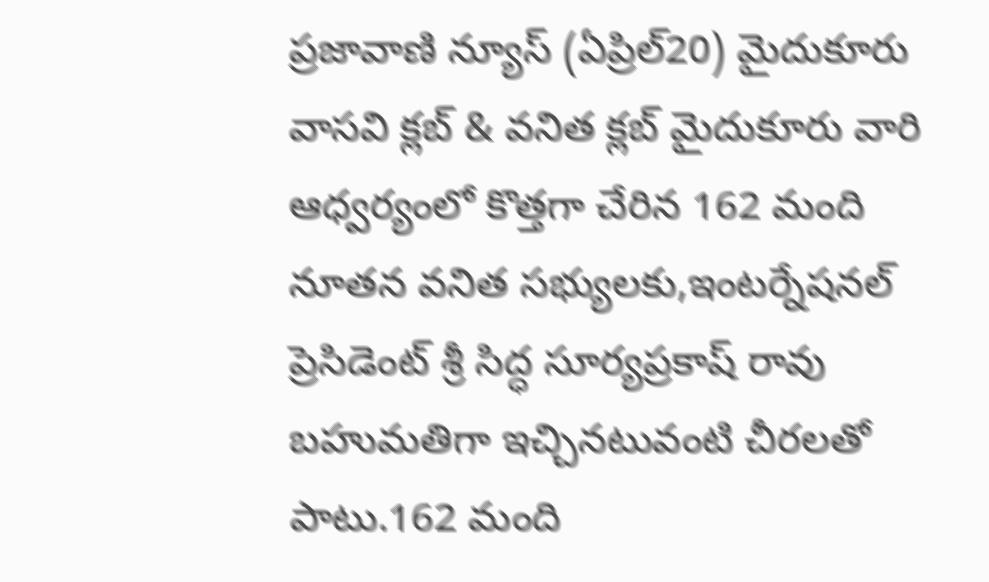ప్రజావాణి న్యూస్ (ఏప్రిల్20) మైదుకూరు వాసవి క్లబ్ & వనిత క్లబ్ మైదుకూరు వారి ఆధ్వర్యంలో కొత్తగా చేరిన 162 మంది నూతన వనిత సభ్యులకు,ఇంటర్నేషనల్ ప్రెసిడెంట్ శ్రీ సిద్ధ సూర్యప్రకాష్ రావు బహుమతిగా ఇచ్చినటువంటి చీరలతో పాటు.162 మంది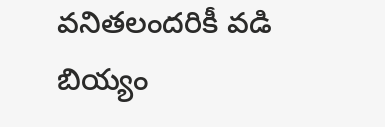వనితలందరికీ వడి బియ్యం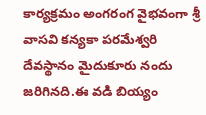కార్యక్రమం అంగరంగ వైభవంగా శ్రీ వాసవి కన్యకా పరమేశ్వరి దేవస్థానం మైదుకూరు నందు జరిగినది.ఈ వడి బియ్యం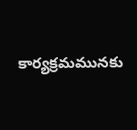కార్యక్రమమునకు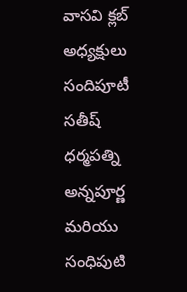వాసవి క్లబ్ అధ్యక్షులు సందిపూటీ సతీష్ ధర్మపత్ని అన్నపూర్ణ మరియు సంధిపుటి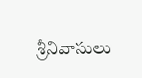శ్రీనివాసులు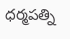ధర్మపత్ని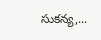సుకన్య,...